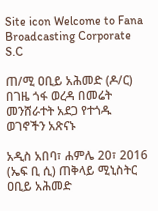Site icon Welcome to Fana Broadcasting Corporate S.C

ጠ/ሚ ዐቢይ አሕመድ (ዶ/ር) በገዜ ጎፋ ወረዳ በመሬት መንሸራተት አደጋ የተጎዱ ወገኖችን አጽናኑ

አዲስ አበባ፣ ሐምሌ 20፣ 2016 (ኤፍ ቢ ሲ) ጠቅላይ ሚኒስትር ዐቢይ አሕመድ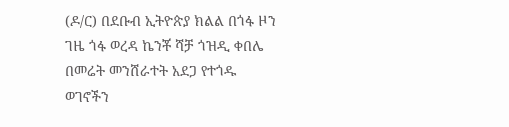(ዶ/ር) በደቡብ ኢትዮጵያ ክልል በጎፋ ዞን ገዜ ጎፋ ወረዳ ኬንቾ ሻቻ ጎዝዲ ቀበሌ በመሬት መንሸራተት አደጋ የተጎዱ ወገኖችን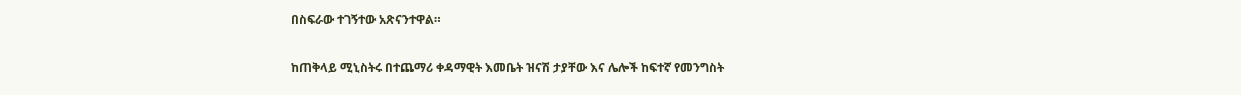በስፍራው ተገኝተው አጽናንተዋል።

ከጠቅላይ ሚኒስትሩ በተጨማሪ ቀዳማዊት እመቤት ዝናሽ ታያቸው እና ሌሎች ከፍተኛ የመንግስት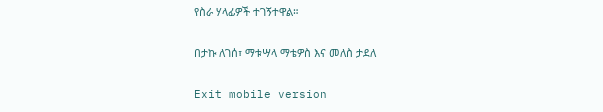የስራ ሃላፊዎች ተገኝተዋል።

በታኩ ለገሰ፣ ማቱሣላ ማቴዎስ እና መለስ ታደለ

Exit mobile version